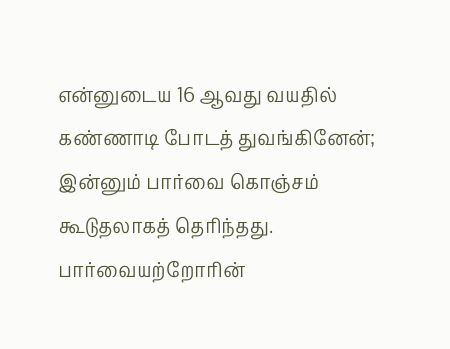என்னுடைய 16 ஆவது வயதில் கண்ணாடி போடத் துவங்கினேன்; இன்னும் பார்வை கொஞ்சம் கூடுதலாகத் தெரிந்தது.
பார்வையற்றோரின்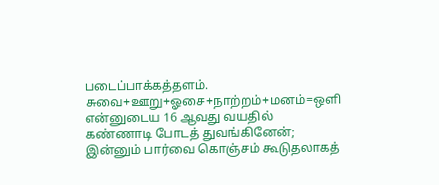படைப்பாக்கத்தளம். சுவை+ஊறு+ஓசை+நாற்றம்+மனம்=ஒளி
என்னுடைய 16 ஆவது வயதில் கண்ணாடி போடத் துவங்கினேன்; இன்னும் பார்வை கொஞ்சம் கூடுதலாகத்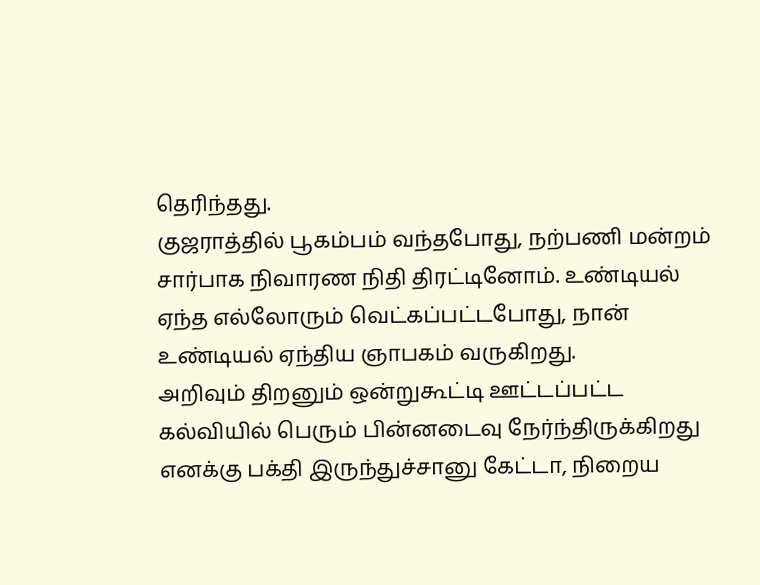தெரிந்தது.
குஜராத்தில் பூகம்பம் வந்தபோது, நற்பணி மன்றம் சார்பாக நிவாரண நிதி திரட்டினோம். உண்டியல் ஏந்த எல்லோரும் வெட்கப்பட்டபோது, நான் உண்டியல் ஏந்திய ஞாபகம் வருகிறது.
அறிவும் திறனும் ஒன்றுகூட்டி ஊட்டப்பட்ட கல்வியில் பெரும் பின்னடைவு நேர்ந்திருக்கிறது
எனக்கு பக்தி இருந்துச்சானு கேட்டா, நிறைய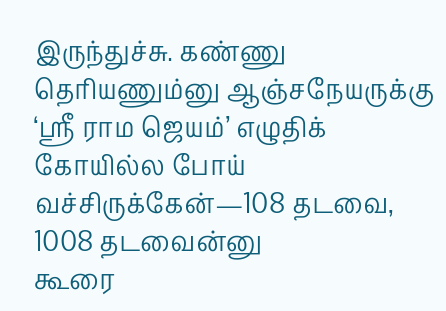இருந்துச்சு. கண்ணு தெரியணும்னு ஆஞ்சநேயருக்கு ‘ஸ்ரீ ராம ஜெயம்’ எழுதிக் கோயில்ல போய் வச்சிருக்கேன்—108 தடவை, 1008 தடவைன்னு
கூரை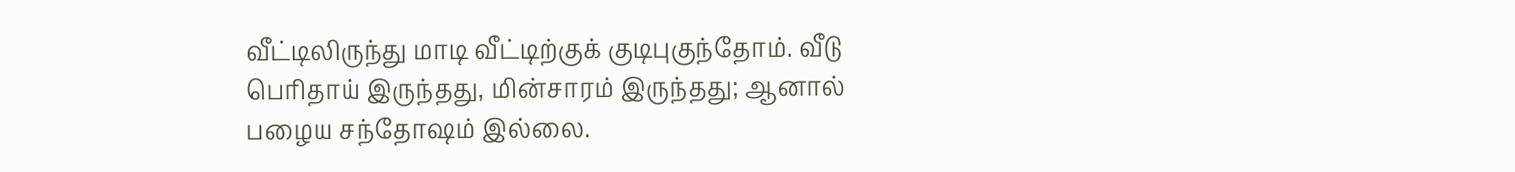வீட்டிலிருந்து மாடி வீட்டிற்குக் குடிபுகுந்தோம். வீடு பெரிதாய் இருந்தது, மின்சாரம் இருந்தது; ஆனால் பழைய சந்தோஷம் இல்லை.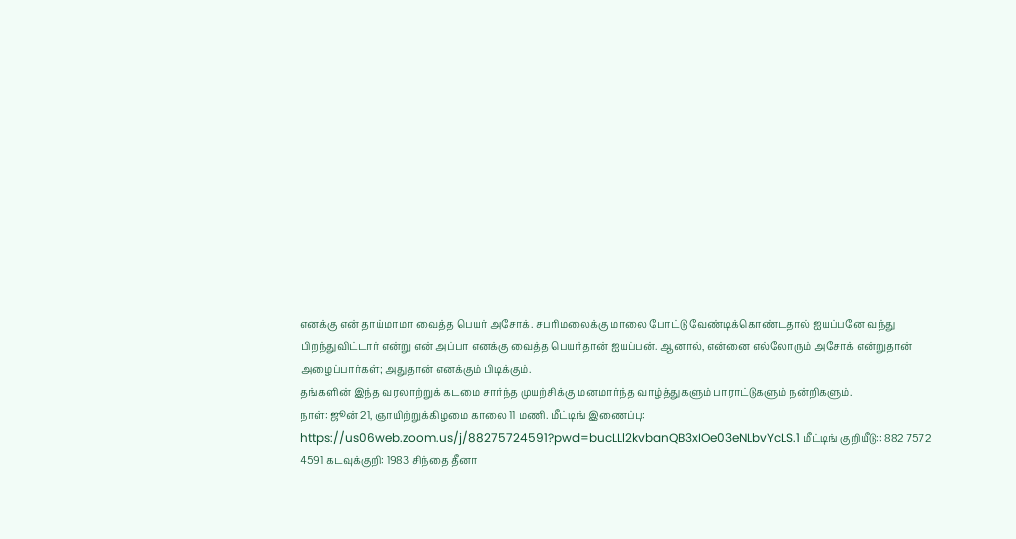எனக்கு என் தாய்மாமா வைத்த பெயர் அசோக். சபரிமலைக்கு மாலை போட்டு வேண்டிக்கொண்டதால் ஐயப்பனே வந்து பிறந்துவிட்டார் என்று என் அப்பா எனக்கு வைத்த பெயர்தான் ஐயப்பன். ஆனால், என்னை எல்லோரும் அசோக் என்றுதான் அழைப்பார்கள்; அதுதான் எனக்கும் பிடிக்கும்.
தங்களின் இந்த வரலாற்றுக் கடமை சார்ந்த முயற்சிக்கு மனமார்ந்த வாழ்த்துகளும் பாராட்டுகளும் நன்றிகளும்.
நாள்: ஜூன் 21, ஞாயிற்றுக்கிழமை காலை 11 மணி. மீட்டிங் இணைப்பு: https://us06web.zoom.us/j/88275724591?pwd=bucLLl2kvbanQB3xIOe03eNLbvYcLS.1 மீட்டிங் குறியீடு:: 882 7572 4591 கடவுக்குறி: 1983 சிந்தை தீனா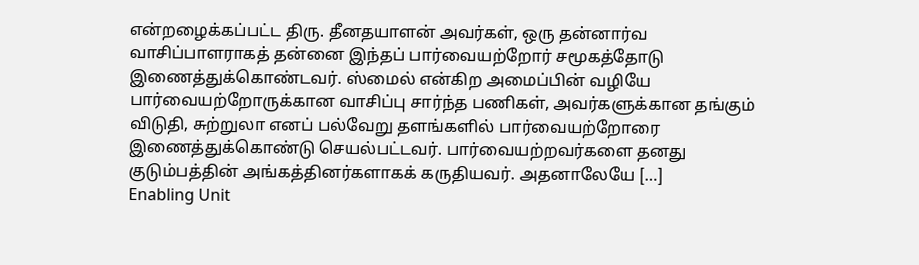என்றழைக்கப்பட்ட திரு. தீனதயாளன் அவர்கள், ஒரு தன்னார்வ வாசிப்பாளராகத் தன்னை இந்தப் பார்வையற்றோர் சமூகத்தோடு இணைத்துக்கொண்டவர். ஸ்மைல் என்கிற அமைப்பின் வழியே பார்வையற்றோருக்கான வாசிப்பு சார்ந்த பணிகள், அவர்களுக்கான தங்கும் விடுதி, சுற்றுலா எனப் பல்வேறு தளங்களில் பார்வையற்றோரை இணைத்துக்கொண்டு செயல்பட்டவர். பார்வையற்றவர்களை தனது குடும்பத்தின் அங்கத்தினர்களாகக் கருதியவர். அதனாலேயே […]
Enabling Unit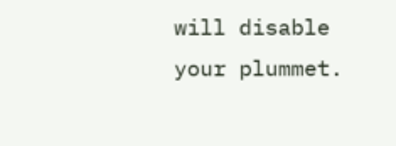will disable your plummet.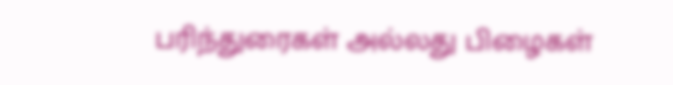பரிந்துரைகள் அல்லது பிழைகள்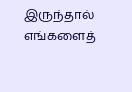இருந்தால் எங்களைத்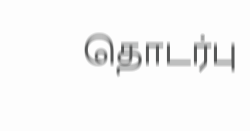தொடர்பு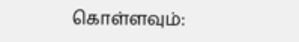கொள்ளவும்: